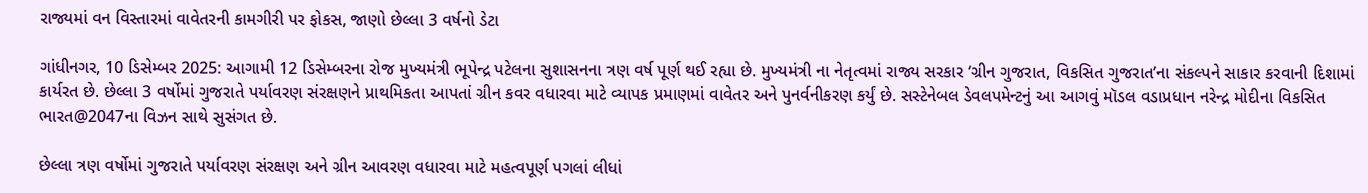રાજ્યમાં વન વિસ્તારમાં વાવેતરની કામગીરી પર ફોકસ, જાણો છેલ્લા 3 વર્ષનો ડેટા

ગાંધીનગર, 10 ડિસેમ્બર 2025: આગામી 12 ડિસેમ્બરના રોજ મુખ્યમંત્રી ભૂપેન્દ્ર પટેલના સુશાસનના ત્રણ વર્ષ પૂર્ણ થઈ રહ્યા છે. મુખ્યમંત્રી ના નેતૃત્વમાં રાજ્ય સરકાર ‘ગ્રીન ગુજરાત, વિકસિત ગુજરાત’ના સંકલ્પને સાકાર કરવાની દિશામાં કાર્યરત છે. છેલ્લા 3 વર્ષોમાં ગુજરાતે પર્યાવરણ સંરક્ષણને પ્રાથમિકતા આપતાં ગ્રીન કવર વધારવા માટે વ્યાપક પ્રમાણમાં વાવેતર અને પુનર્વનીકરણ કર્યું છે. સસ્ટેનેબલ ડેવલપમેન્ટનું આ આગવું મૉડલ વડાપ્રધાન નરેન્દ્ર મોદીના વિકસિત ભારત@2047ના વિઝન સાથે સુસંગત છે.

છેલ્લા ત્રણ વર્ષોમાં ગુજરાતે પર્યાવરણ સંરક્ષણ અને ગ્રીન આવરણ વધારવા માટે મહત્વપૂર્ણ પગલાં લીધાં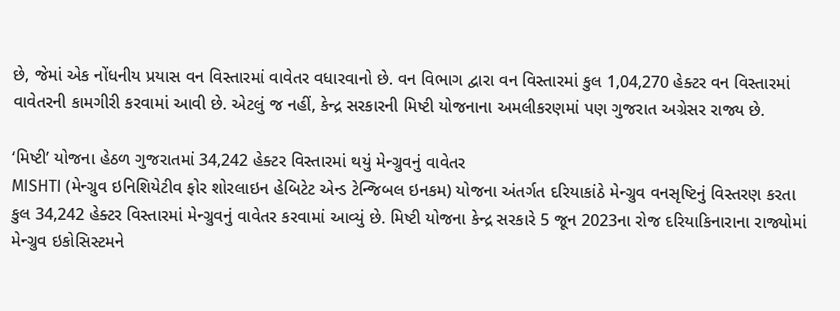છે, જેમાં એક નોંધનીય પ્રયાસ વન વિસ્તારમાં વાવેતર વધારવાનો છે. વન વિભાગ દ્વારા વન વિસ્તારમાં કુલ 1,04,270 હેક્ટર વન વિસ્તારમાં વાવેતરની કામગીરી કરવામાં આવી છે. એટલું જ નહીં, કેન્દ્ર સરકારની મિષ્ટી યોજનાના અમલીકરણમાં પણ ગુજરાત અગ્રેસર રાજ્ય છે.

‘મિષ્ટી’ યોજના હેઠળ ગુજરાતમાં 34,242 હેક્ટર વિસ્તારમાં થયું મેન્ગ્રુવનું વાવેતર
MISHTI (મેન્ગ્રુવ ઇનિશિયેટીવ ફોર શોરલાઇન હેબિટેટ એન્ડ ટેન્જિબલ ઇનકમ) યોજના અંતર્ગત દરિયાકાંઠે મેન્ગ્રુવ વનસૃષ્ટિનું વિસ્તરણ કરતા કુલ 34,242 હેક્ટર વિસ્તારમાં મેન્ગ્રુવનું વાવેતર કરવામાં આવ્યું છે. મિષ્ટી યોજના કેન્દ્ર સરકારે 5 જૂન 2023ના રોજ દરિયાકિનારાના રાજ્યોમાં મેન્ગ્રુવ ઇકોસિસ્ટમને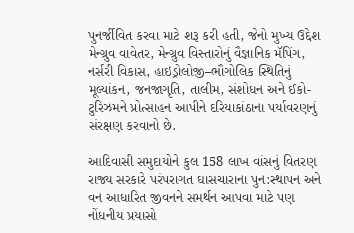પુનર્જીવિત કરવા માટે શરૂ કરી હતી, જેનો મુખ્ય ઉદ્દેશ મેન્ગ્રુવ વાવેતર, મેન્ગ્રુવ વિસ્તારોનું વૈજ્ઞાનિક મૅપિંગ, નર્સરી વિકાસ, હાઇડ્રોલોજી–ભૌગોલિક સ્થિતિનું મૂલ્યાંકન, જનજાગૃતિ, તાલીમ, સંશોધન અને ઈકો-ટુરિઝમને પ્રોત્સાહન આપીને દરિયાકાંઠાના પર્યાવરણનું સંરક્ષણ કરવાનો છે.

આદિવાસી સમુદાયોને કુલ 158 લાખ વાંસનું વિતરણ
રાજ્ય સરકારે પરંપરાગત ઘાસચારાના પુન:સ્થાપન અને વન આધારિત જીવનને સમર્થન આપવા માટે પણ નોંધનીય પ્રયાસો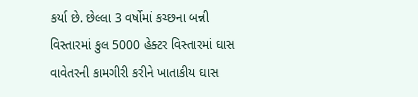કર્યા છે. છેલ્લા 3 વર્ષોમાં કચ્છના બન્ની વિસ્તારમાં કુલ 5000 હેક્ટર વિસ્તારમાં ઘાસ વાવેતરની કામગીરી કરીને ખાતાકીય ઘાસ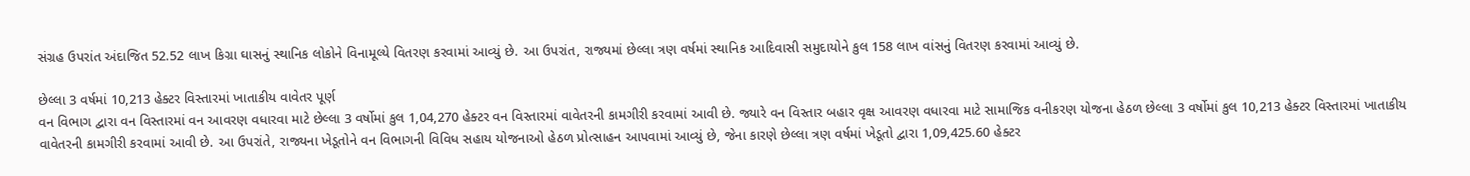સંગ્રહ ઉપરાંત અંદાજિત 52.52 લાખ કિગ્રા ઘાસનું સ્થાનિક લોકોને વિનામૂલ્યે વિતરણ કરવામાં આવ્યું છે. આ ઉપરાંત, રાજ્યમાં છેલ્લા ત્રણ વર્ષમાં સ્થાનિક આદિવાસી સમુદાયોને કુલ 158 લાખ વાંસનું વિતરણ કરવામાં આવ્યું છે.

છેલ્લા 3 વર્ષમાં 10,213 હેક્ટર વિસ્તારમાં ખાતાકીય વાવેતર પૂર્ણ
વન વિભાગ દ્વારા વન વિસ્તારમાં વન આવરણ વધારવા માટે છેલ્લા 3 વર્ષોમાં કુલ 1,04,270 હેક્ટર વન વિસ્તારમાં વાવેતરની કામગીરી કરવામાં આવી છે. જ્યારે વન વિસ્તાર બહાર વૃક્ષ આવરણ વધારવા માટે સામાજિક વનીકરણ યોજના હેઠળ છેલ્લા 3 વર્ષોમાં કુલ 10,213 હેક્ટર વિસ્તારમાં ખાતાકીય વાવેતરની કામગીરી કરવામાં આવી છે. આ ઉપરાંતે, રાજ્યના ખેડૂતોને વન વિભાગની વિવિધ સહાય યોજનાઓ હેઠળ પ્રોત્સાહન આપવામાં આવ્યું છે, જેના કારણે છેલ્લા ત્રણ વર્ષમાં ખેડૂતો દ્વારા 1,09,425.60 હેક્ટર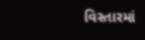વિસ્તારમાં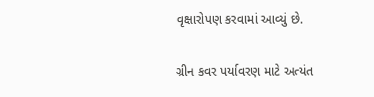વૃક્ષારોપણ કરવામાં આવ્યું છે.

ગ્રીન કવર પર્યાવરણ માટે અત્યંત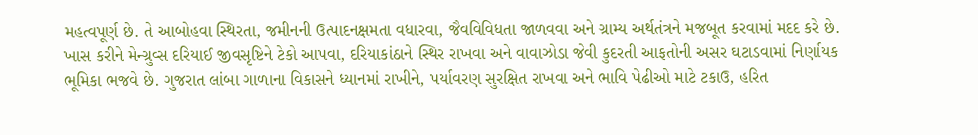મહત્વપૂર્ણ છે. તે આબોહવા સ્થિરતા, જમીનની ઉત્પાદનક્ષમતા વધારવા, જૈવવિવિધતા જાળવવા અને ગ્રામ્ય અર્થતંત્રને મજબૂત કરવામાં મદદ કરે છે. ખાસ કરીને મેન્ગ્રુવ્સ દરિયાઈ જીવસૃષ્ટિને ટેકો આપવા, દરિયાકાંઠાને સ્થિર રાખવા અને વાવાઝોડા જેવી કુદરતી આફતોની અસર ઘટાડવામાં નિર્ણાયક ભૂમિકા ભજવે છે. ગુજરાત લાંબા ગાળાના વિકાસને ધ્યાનમાં રાખીને, પર્યાવરણ સુરક્ષિત રાખવા અને ભાવિ પેઢીઓ માટે ટકાઉ, હરિત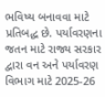ભવિષ્ય બનાવવા માટે પ્રતિબદ્ધ છે. પર્યાવરણના જતન માટે રાજ્ય સરકાર દ્વારા વન અને પર્યાવરણ વિભાગ માટે 2025-26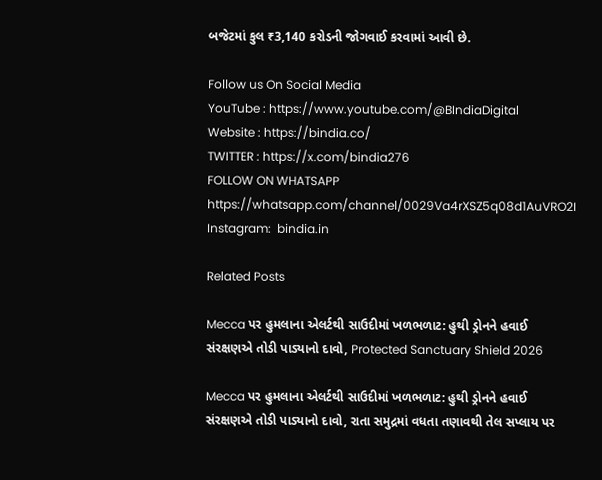બજેટમાં કુલ ₹3,140 કરોડની જોગવાઈ કરવામાં આવી છે.

Follow us On Social Media
YouTube : https://www.youtube.com/@BIndiaDigital
Website : https://bindia.co/
TWITTER : https://x.com/bindia276
FOLLOW ON WHATSAPP  https://whatsapp.com/channel/0029Va4rXSZ5q08d1AuVRO2I
Instagram:  bindia.in

Related Posts

Mecca પર હુમલાના એલર્ટથી સાઉદીમાં ખળભળાટ: હુથી ડ્રોનને હવાઈ સંરક્ષણએ તોડી પાડ્યાનો દાવો, Protected Sanctuary Shield 2026

Mecca પર હુમલાના એલર્ટથી સાઉદીમાં ખળભળાટ: હુથી ડ્રોનને હવાઈ સંરક્ષણએ તોડી પાડ્યાનો દાવો, રાતા સમુદ્રમાં વધતા તણાવથી તેલ સપ્લાય પર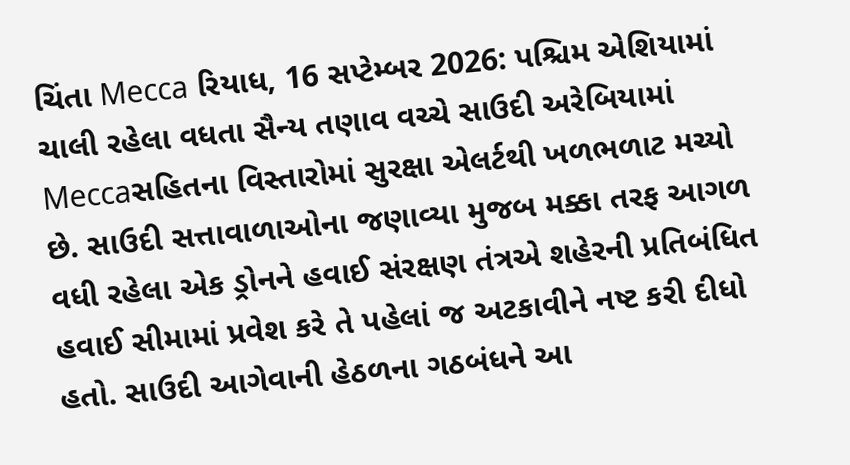ચિંતા Mecca રિયાધ, 16 સપ્ટેમ્બર 2026: પશ્ચિમ એશિયામાં ચાલી રહેલા વધતા સૈન્ય તણાવ વચ્ચે સાઉદી અરેબિયામાં Meccaસહિતના વિસ્તારોમાં સુરક્ષા એલર્ટથી ખળભળાટ મચ્યો છે. સાઉદી સત્તાવાળાઓના જણાવ્યા મુજબ મક્કા તરફ આગળ વધી રહેલા એક ડ્રોનને હવાઈ સંરક્ષણ તંત્રએ શહેરની પ્રતિબંધિત હવાઈ સીમામાં પ્રવેશ કરે તે પહેલાં જ અટકાવીને નષ્ટ કરી દીધો હતો. સાઉદી આગેવાની હેઠળના ગઠબંધને આ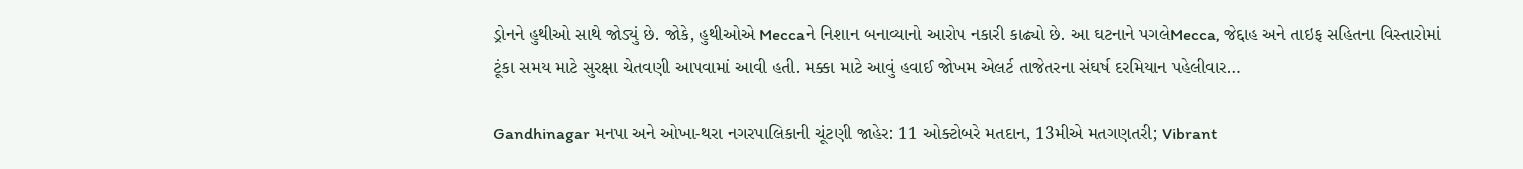ડ્રોનને હુથીઓ સાથે જોડ્યું છે. જોકે, હુથીઓએ Meccaને નિશાન બનાવ્યાનો આરોપ નકારી કાઢ્યો છે. આ ઘટનાને પગલેMecca, જેદ્દાહ અને તાઇફ સહિતના વિસ્તારોમાં ટૂંકા સમય માટે સુરક્ષા ચેતવણી આપવામાં આવી હતી. મક્કા માટે આવું હવાઈ જોખમ એલર્ટ તાજેતરના સંઘર્ષ દરમિયાન પહેલીવાર…

Gandhinagar મનપા અને ઓખા-થરા નગરપાલિકાની ચૂંટણી જાહેર: 11 ઓક્ટોબરે મતદાન, 13મીએ મતગણતરી; Vibrant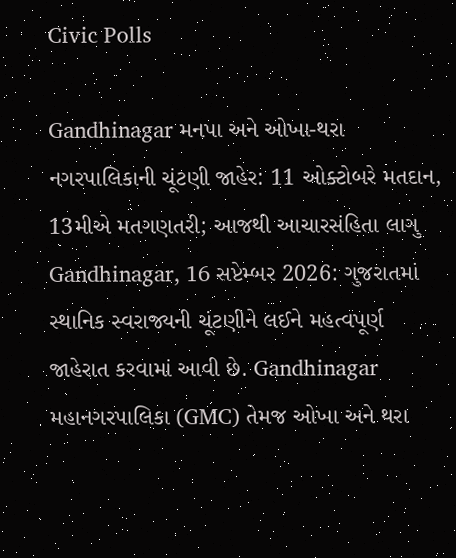Civic Polls

Gandhinagar મનપા અને ઓખા-થરા નગરપાલિકાની ચૂંટણી જાહેર: 11 ઓક્ટોબરે મતદાન, 13મીએ મતગણતરી; આજથી આચારસંહિતા લાગુ Gandhinagar, 16 સપ્ટેમ્બર 2026: ગુજરાતમાં સ્થાનિક સ્વરાજ્યની ચૂંટણીને લઈને મહત્વપૂર્ણ જાહેરાત કરવામાં આવી છે. Gandhinagar મહાનગરપાલિકા (GMC) તેમજ ઓખા અને થરા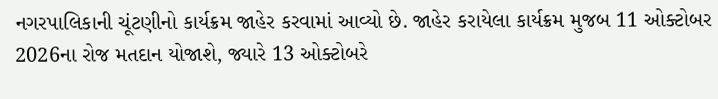નગરપાલિકાની ચૂંટણીનો કાર્યક્રમ જાહેર કરવામાં આવ્યો છે. જાહેર કરાયેલા કાર્યક્રમ મુજબ 11 ઓક્ટોબર 2026ના રોજ મતદાન યોજાશે, જ્યારે 13 ઓક્ટોબરે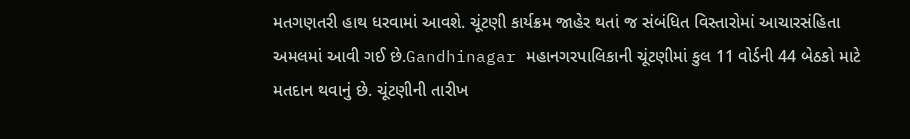મતગણતરી હાથ ધરવામાં આવશે. ચૂંટણી કાર્યક્રમ જાહેર થતાં જ સંબંધિત વિસ્તારોમાં આચારસંહિતા અમલમાં આવી ગઈ છે.Gandhinagar મહાનગરપાલિકાની ચૂંટણીમાં કુલ 11 વોર્ડની 44 બેઠકો માટે મતદાન થવાનું છે. ચૂંટણીની તારીખ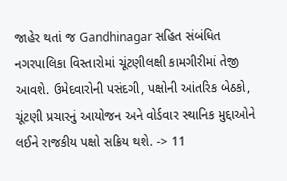જાહેર થતાં જ Gandhinagar સહિત સંબંધિત નગરપાલિકા વિસ્તારોમાં ચૂંટણીલક્ષી કામગીરીમાં તેજી આવશે. ઉમેદવારોની પસંદગી, પક્ષોની આંતરિક બેઠકો, ચૂંટણી પ્રચારનું આયોજન અને વોર્ડવાર સ્થાનિક મુદ્દાઓને લઈને રાજકીય પક્ષો સક્રિય થશે. -> 11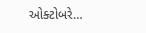ઓક્ટોબરે…